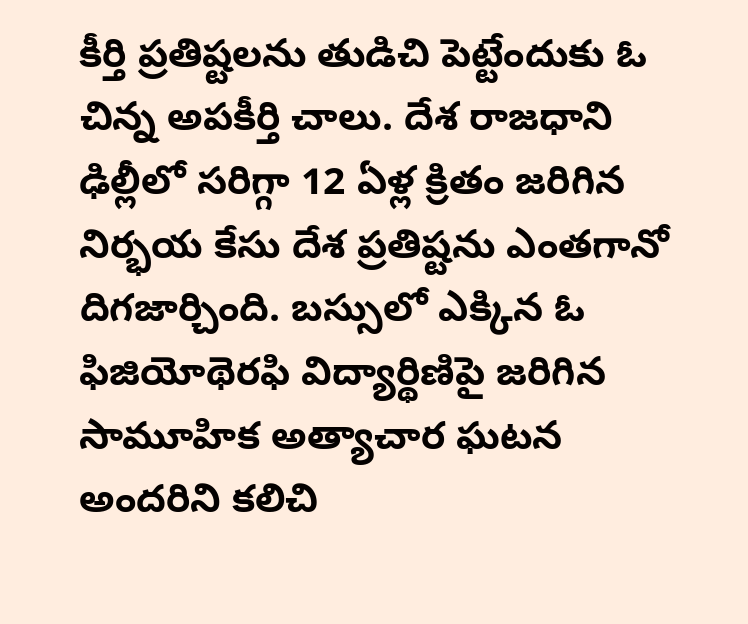కీర్తి ప్రతిష్టలను తుడిచి పెట్టేందుకు ఓ చిన్న అపకీర్తి చాలు. దేశ రాజధాని ఢిల్లీలో సరిగ్గా 12 ఏళ్ల క్రితం జరిగిన నిర్భయ కేసు దేశ ప్రతిష్టను ఎంతగానో దిగజార్చింది. బస్సులో ఎక్కిన ఓ ఫిజియోథెరఫి విద్యార్థిణిపై జరిగిన సామూహిక అత్యాచార ఘటన అందరిని కలిచి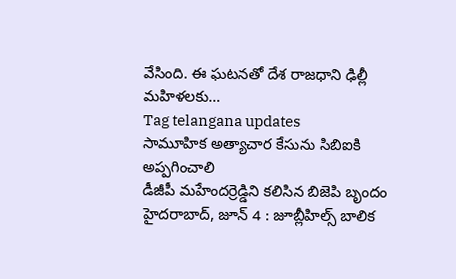వేసింది. ఈ ఘటనతో దేశ రాజధాని ఢిల్లీ మహిళలకు…
Tag telangana updates
సామూహిక అత్యాచార కేసును సిబిఐకి అప్పగించాలి
డీజీపీ మహేందర్రెడ్డిని కలిసిన బిజెపి బృందం హైదరాబాద్, జూన్ 4 : జూబ్లీహిల్స్ బాలిక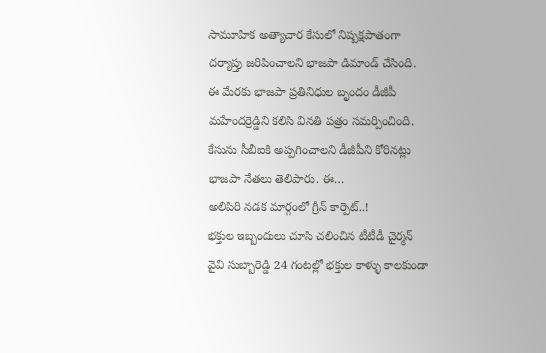సామూహిక అత్యాచార కేసులో నిష్పక్షపాతంగా దర్యాప్తు జరిపించాలని భాజపా డిమాండ్ చేసింది. ఈ మేరకు భాజపా ప్రతినిధుల బృందం డీజీపీ మహేందర్రెడ్డిని కలిసి వినతి పత్రం సమర్పించింది. కేసును సీబీఐకి అప్పగించాలని డీజీపీని కోరినట్లు భాజపా నేతలు తెలిపారు. ఈ…
అలిపిరి నడక మార్గంలో గ్రీన్ కార్పెట్..!
భక్తుల ఇబ్బందులు చూసి చలించిన టీటీడీ చైర్మన్ వైవి సుబ్బారెడ్డి 24 గంటల్లో భక్తుల కాళ్ళు కాలకుండా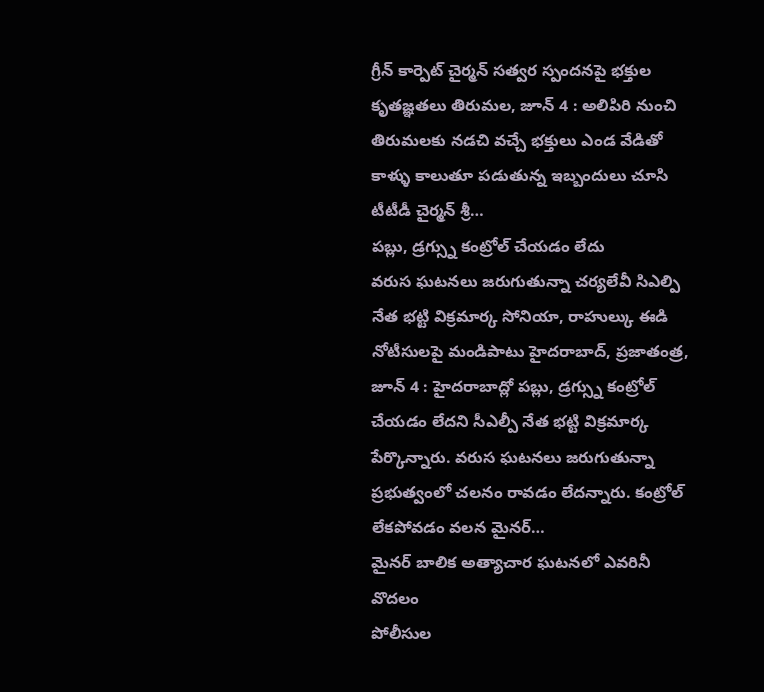గ్రీన్ కార్పెట్ చైర్మన్ సత్వర స్పందనపై భక్తుల కృతజ్ఞతలు తిరుమల, జూన్ 4 : అలిపిరి నుంచి తిరుమలకు నడచి వచ్చే భక్తులు ఎండ వేడితో కాళ్ళు కాలుతూ పడుతున్న ఇబ్బందులు చూసి టీటీడీ చైర్మన్ శ్రీ…
పబ్లు, డ్రగ్స్ను కంట్రోల్ చేయడం లేదు
వరుస ఘటనలు జరుగుతున్నా చర్యలేవీ సిఎల్పి నేత భట్టి విక్రమార్క సోనియా, రాహుల్కు ఈడి నోటీసులపై మండిపాటు హైదరాబాద్, ప్రజాతంత్ర, జూన్ 4 : హైదరాబాద్లో పబ్లు, డ్రగ్స్ను కంట్రోల్ చేయడం లేదని సీఎల్పీ నేత భట్టి విక్రమార్క పేర్కొన్నారు. వరుస ఘటనలు జరుగుతున్నా ప్రభుత్వంలో చలనం రావడం లేదన్నారు. కంట్రోల్ లేకపోవడం వలన మైనర్…
మైనర్ బాలిక అత్యాచార ఘటనలో ఎవరినీ వొదలం
పోలీసుల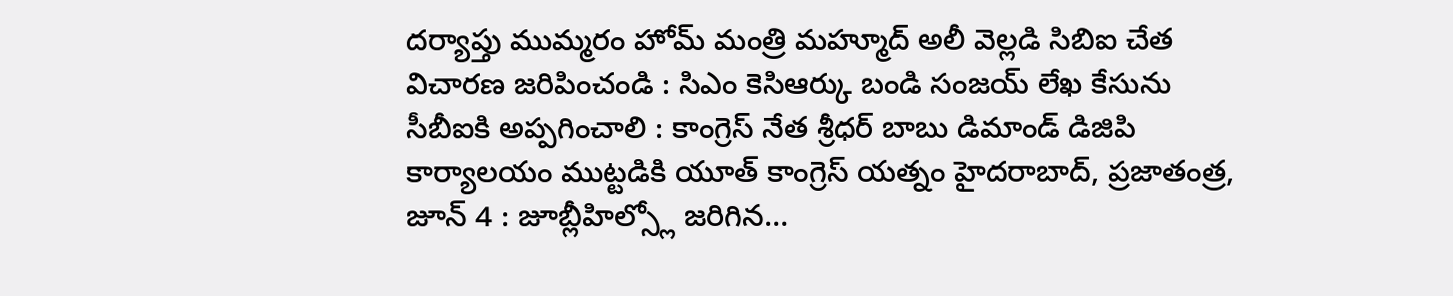దర్యాప్తు ముమ్మరం హోమ్ మంత్రి మహ్మూద్ అలీ వెల్లడి సిబిఐ చేత విచారణ జరిపించండి : సిఎం కెసిఆర్కు బండి సంజయ్ లేఖ కేసును సీబీఐకి అప్పగించాలి : కాంగ్రెస్ నేత శ్రీధర్ బాబు డిమాండ్ డిజిపి కార్యాలయం ముట్టడికి యూత్ కాంగ్రెస్ యత్నం హైదరాబాద్, ప్రజాతంత్ర, జూన్ 4 : జూబ్లీహిల్స్లో జరిగిన…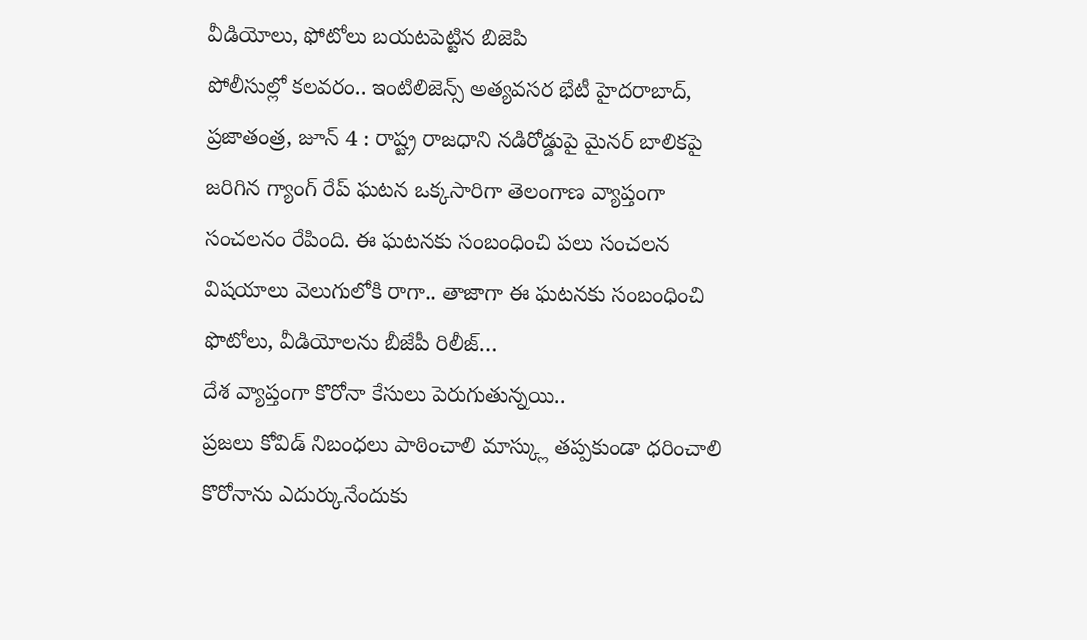వీడియోలు, ఫోటోలు బయటపెట్టిన బిజెపి
పోలీసుల్లో కలవరం.. ఇంటిలిజెన్స్ అత్యవసర భేటీ హైదరాబాద్, ప్రజాతంత్ర, జూన్ 4 : రాష్ట్ర రాజధాని నడిరోడ్డుపై మైనర్ బాలికపై జరిగిన గ్యాంగ్ రేప్ ఘటన ఒక్కసారిగా తెలంగాణ వ్యాప్తంగా సంచలనం రేపింది. ఈ ఘటనకు సంబంధించి పలు సంచలన విషయాలు వెలుగులోకి రాగా.. తాజాగా ఈ ఘటనకు సంబంధించి ఫొటోలు, వీడియోలను బీజేపీ రిలీజ్…
దేశ వ్యాప్తంగా కొరోనా కేసులు పెరుగుతున్నయి..
ప్రజలు కోవిడ్ నిబంధలు పాఠించాలి మాస్క్లు తప్పకుండా ధరించాలి కొరోనాను ఎదుర్కునేందుకు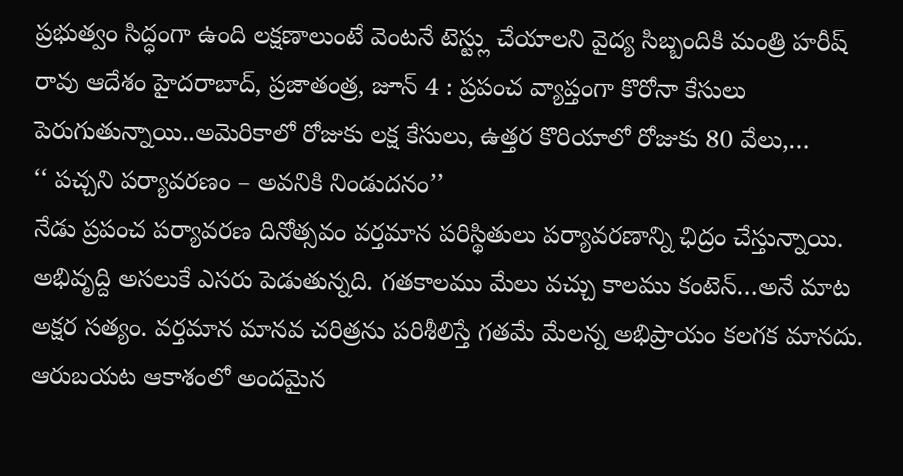ప్రభుత్వం సిద్ధంగా ఉంది లక్షణాలుంటే వెంటనే టెస్ట్లు చేయాలని వైద్య సిబ్బందికి మంత్రి హరీష్ రావు ఆదేశం హైదరాబాద్, ప్రజాతంత్ర, జూన్ 4 : ప్రపంచ వ్యాప్తంగా కొరోనా కేసులు పెరుగుతున్నాయి..అమెరికాలో రోజుకు లక్ష కేసులు, ఉత్తర కొరియాలో రోజుకు 80 వేలు,…
‘‘ పచ్చని పర్యావరణం – అవనికి నిండుదనం’’
నేడు ప్రపంచ పర్యావరణ దినోత్సవం వర్తమాన పరిస్థితులు పర్యావరణాన్ని ఛిద్రం చేస్తున్నాయి. అభివృద్ది అసలుకే ఎసరు పెడుతున్నది. గతకాలము మేలు వచ్చు కాలము కంటెన్…అనే మాట అక్షర సత్యం. వర్తమాన మానవ చరిత్రను పరిశీలిస్తే గతమే మేలన్న అభిప్రాయం కలగక మానదు. ఆరుబయట ఆకాశంలో అందమైన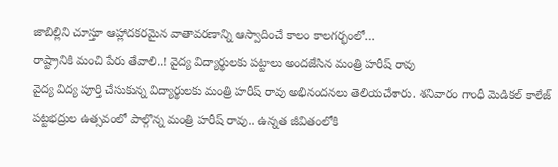జాబిల్లిని చూస్తూ ఆహ్లాదకరమైన వాతావరణాన్ని ఆస్వాదించే కాలం కాలగర్భంలో…
రాష్ట్రానికి మంచి పేరు తేవాలి..! వైద్య విద్యార్థులకు పట్టాలు అందజేసిన మంత్రి హరీష్ రావు
వైద్య విద్య పూర్తి చేసుకున్న విద్యార్థులకు మంత్రి హరీష్ రావు అభినందనలు తెలియచేశారు. శనివారం గాంధీ మెడికల్ కాలేజ్ పట్టభద్రుల ఉత్సవంలో పాల్గొన్న మంత్రి హరీష్ రావు.. ఉన్నత జీవితంలోకి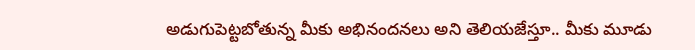అడుగుపెట్టబోతున్న మీకు అభినందనలు అని తెలియజేస్తూ.. మీకు మూడు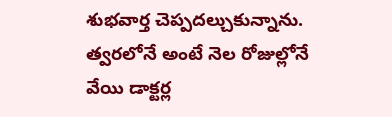శుభవార్త చెప్పదల్చుకున్నాను. త్వరలోనే అంటే నెల రోజుల్లోనే వేయి డాక్టర్ల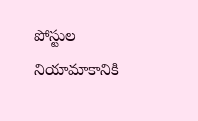పోస్టుల నియామాకానికి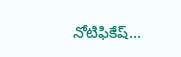నోటిఫికేష్…